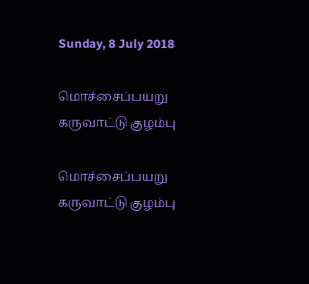Sunday, 8 July 2018

மொச்சைப்பயறு கருவாட்டு குழம்பு

மொச்சைப்பயறு கருவாட்டு குழம்பு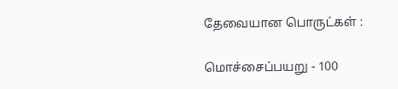தேவையான பொருட்கள் :

மொச்சைப்பயறு - 100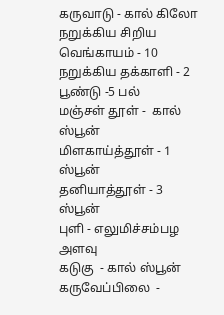கருவாடு - கால் கிலோ
நறுக்கிய சிறிய வெங்காயம் - 10
நறுக்கிய தக்காளி - 2
பூண்டு -5 பல்
மஞ்சள் தூள் -  கால் ஸ்பூன்
மிளகாய்த்தூள் - 1 ஸ்பூன்
தனியாத்தூள் - 3 ஸ்பூன்
புளி - எலுமிச்சம்பழ அளவு
கடுகு  - கால் ஸ்பூன்
கருவேப்பிலை  -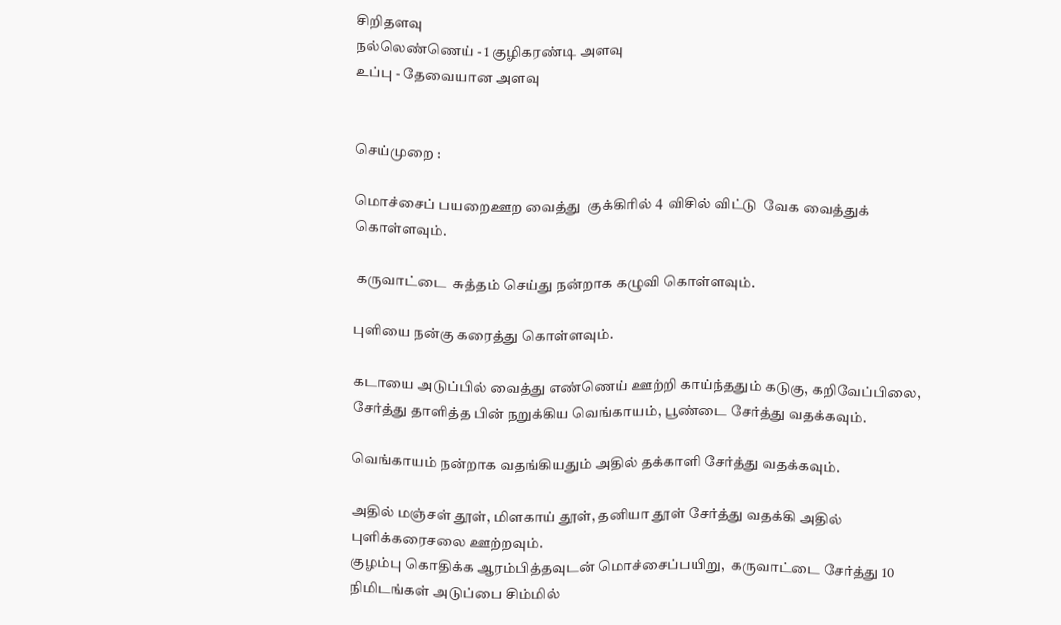சிறிதளவு
நல்லெண்ணெய் - 1 குழிகரண்டி அளவு
உப்பு - தேவையான அளவு


செய்முறை :

மொச்சைப் பயறைஊற வைத்து  குக்கிரில் 4  விசில் விட்டு  வேக வைத்துக் கொள்ளவும்.

 கருவாட்டை  சுத்தம் செய்து நன்றாக கழுவி கொள்ளவும்.

புளியை நன்கு கரைத்து கொள்ளவும்.

கடாயை அடுப்பில் வைத்து எண்ணெய் ஊற்றி காய்ந்ததும் கடுகு, கறிவேப்பிலை, சேர்த்து தாளித்த பின் நறுக்கிய வெங்காயம், பூண்டை சேர்த்து வதக்கவும்.

வெங்காயம் நன்றாக வதங்கியதும் அதில் தக்காளி சேர்த்து வதக்கவும்.

அதில் மஞ்சள் தூள், மிளகாய் தூள், தனியா தூள் சேர்த்து வதக்கி அதில் புளிக்கரைசலை ஊற்றவும்.
குழம்பு கொதிக்க ஆரம்பித்தவுடன் மொச்சைப்பயிறு,  கருவாட்டை சேர்த்து 10 நிமிடங்கள் அடுப்பை சிம்மில்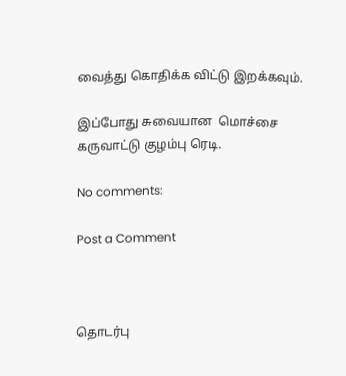வைத்து கொதிக்க விட்டு இறக்கவும்.

இப்போது சுவையான  மொச்சை  கருவாட்டு குழம்பு ரெடி.

No comments:

Post a Comment



தொடர்பு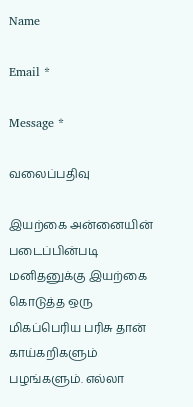Name

Email *

Message *

வலைப்பதிவு

இயற்கை அன்னையின் படைப்பின்படி மனிதனுக்கு இயற்கை கொடுத்த ஒரு மிகப்பெரிய பரிசு தான் காய்கறிகளும் பழங்களும். எல்லா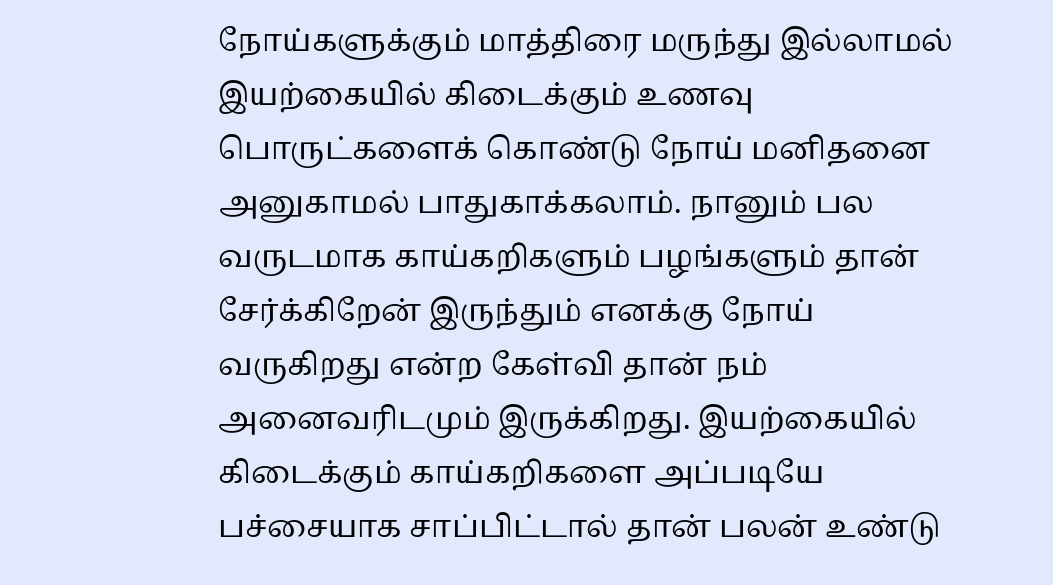நோய்களுக்கும் மாத்திரை மருந்து இல்லாமல் இயற்கையில் கிடைக்கும் உணவு பொருட்களைக் கொண்டு நோய் மனிதனை அனுகாமல் பாதுகாக்கலாம். நானும் பல வருடமாக காய்கறிகளும் பழங்களும் தான் சேர்க்கிறேன் இருந்தும் எனக்கு நோய் வருகிறது என்ற கேள்வி தான் நம் அனைவரிடமும் இருக்கிறது. இயற்கையில் கிடைக்கும் காய்கறிகளை அப்படியே பச்சையாக சாப்பிட்டால் தான் பலன் உண்டு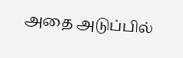அதை அடுப்பில்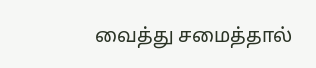வைத்து சமைத்தால்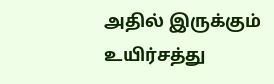அதில் இருக்கும் உயிர்சத்து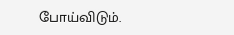போய்விடும்.